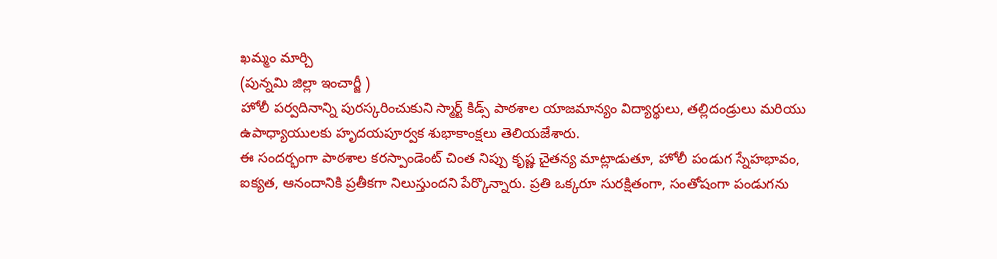ఖమ్మం మార్చి
(పున్నమి జిల్లా ఇంచార్జీ )
హోలీ పర్వదినాన్ని పురస్కరించుకుని స్మార్ట్ కిడ్స్ పాఠశాల యాజమాన్యం విద్యార్థులు, తల్లిదండ్రులు మరియు ఉపాధ్యాయులకు హృదయపూర్వక శుభాకాంక్షలు తెలియజేశారు.
ఈ సందర్భంగా పాఠశాల కరస్పాండెంట్ చింత నిప్పు కృష్ణ చైతన్య మాట్లాడుతూ, హోలీ పండుగ స్నేహభావం, ఐక్యత, ఆనందానికి ప్రతీకగా నిలుస్తుందని పేర్కొన్నారు. ప్రతి ఒక్కరూ సురక్షితంగా, సంతోషంగా పండుగను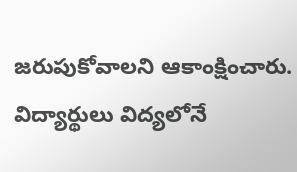జరుపుకోవాలని ఆకాంక్షించారు.
విద్యార్థులు విద్యలోనే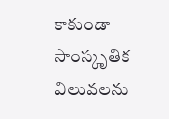కాకుండా సాంస్కృతిక విలువలను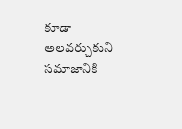కూడా అలవర్చుకుని సమాజానికి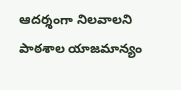ఆదర్శంగా నిలవాలని పాఠశాల యాజమాన్యం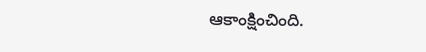ఆకాంక్షించింది.